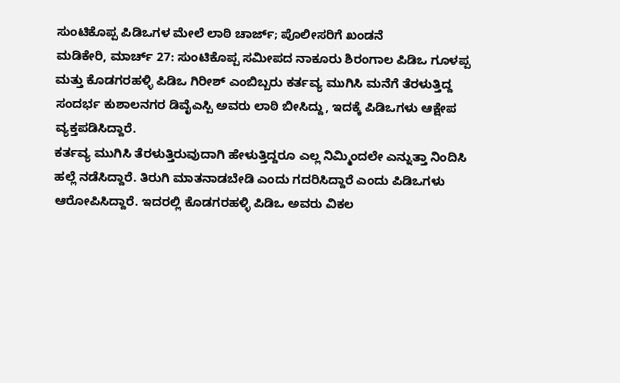ಸುಂಟಿಕೊಪ್ಪ ಪಿಡಿಒಗಳ ಮೇಲೆ ಲಾಠಿ ಚಾರ್ಜ್; ಪೊಲೀಸರಿಗೆ ಖಂಡನೆ
ಮಡಿಕೇರಿ, ಮಾರ್ಚ್ 27: ಸುಂಟಿಕೊಪ್ಪ ಸಮೀಪದ ನಾಕೂರು ಶಿರಂಗಾಲ ಪಿಡಿಒ ಗೂಳಪ್ಪ ಮತ್ತು ಕೊಡಗರಹಳ್ಳಿ ಪಿಡಿಒ ಗಿರೀಶ್ ಎಂಬಿಬ್ಬರು ಕರ್ತವ್ಯ ಮುಗಿಸಿ ಮನೆಗೆ ತೆರಳುತ್ತಿದ್ದ ಸಂದರ್ಭ ಕುಶಾಲನಗರ ಡಿವೈಎಸ್ಪಿ ಅವರು ಲಾಠಿ ಬೀಸಿದ್ದು, ಇದಕ್ಕೆ ಪಿಡಿಒಗಳು ಆಕ್ಷೇಪ ವ್ಯಕ್ತಪಡಿಸಿದ್ದಾರೆ.
ಕರ್ತವ್ಯ ಮುಗಿಸಿ ತೆರಳುತ್ತಿರುವುದಾಗಿ ಹೇಳುತ್ತಿದ್ದರೂ ಎಲ್ಲ ನಿಮ್ಮಿಂದಲೇ ಎನ್ನುತ್ತಾ ನಿಂದಿಸಿ ಹಲ್ಲೆ ನಡೆಸಿದ್ದಾರೆ. ತಿರುಗಿ ಮಾತನಾಡಬೇಡಿ ಎಂದು ಗದರಿಸಿದ್ದಾರೆ ಎಂದು ಪಿಡಿಒಗಳು ಆರೋಪಿಸಿದ್ದಾರೆ. ಇದರಲ್ಲಿ ಕೊಡಗರಹಳ್ಳಿ ಪಿಡಿಒ ಅವರು ವಿಕಲ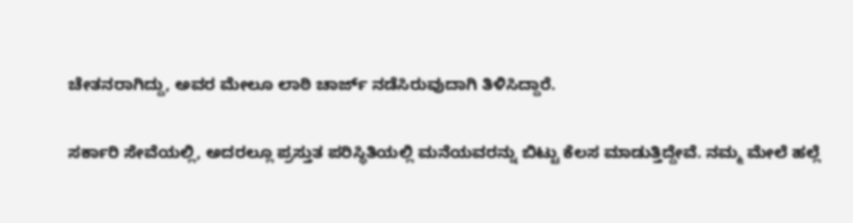ಚೇತನರಾಗಿದ್ದು, ಅವರ ಮೇಲೂ ಲಾಠಿ ಚಾರ್ಜ್ ನಡೆಸಿರುವುದಾಗಿ ತಿಳಿಸಿದ್ದಾರೆ.

ಸರ್ಕಾರಿ ಸೇವೆಯಲ್ಲಿ, ಅದರಲ್ಲೂ ಪ್ರಸ್ತುತ ಪರಿಸ್ಥಿತಿಯಲ್ಲಿ ಮನೆಯವರನ್ನು ಬಿಟ್ಟು ಕೆಲಸ ಮಾಡುತ್ತಿದ್ದೇವೆ. ನಮ್ಮ ಮೇಲೆ ಹಲ್ಲೆ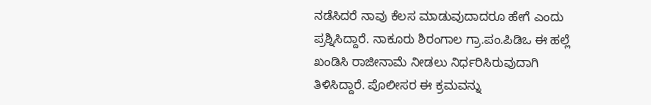ನಡೆಸಿದರೆ ನಾವು ಕೆಲಸ ಮಾಡುವುದಾದರೂ ಹೇಗೆ ಎಂದು ಪ್ರಶ್ನಿಸಿದ್ದಾರೆ. ನಾಕೂರು ಶಿರಂಗಾಲ ಗ್ರಾ.ಪಂ.ಪಿಡಿಒ ಈ ಹಲ್ಲೆ ಖಂಡಿಸಿ ರಾಜೀನಾಮೆ ನೀಡಲು ನಿರ್ಧರಿಸಿರುವುದಾಗಿ ತಿಳಿಸಿದ್ದಾರೆ. ಪೊಲೀಸರ ಈ ಕ್ರಮವನ್ನು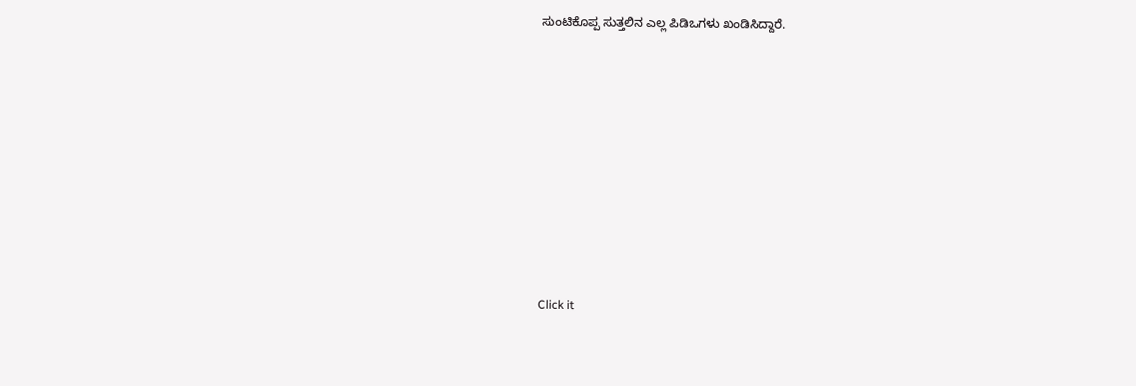ಸುಂಟಿಕೊಪ್ಪ ಸುತ್ತಲಿನ ಎಲ್ಲ ಪಿಡಿಒಗಳು ಖಂಡಿಸಿದ್ದಾರೆ.












Click it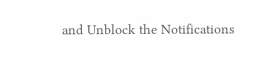and Unblock the Notifications